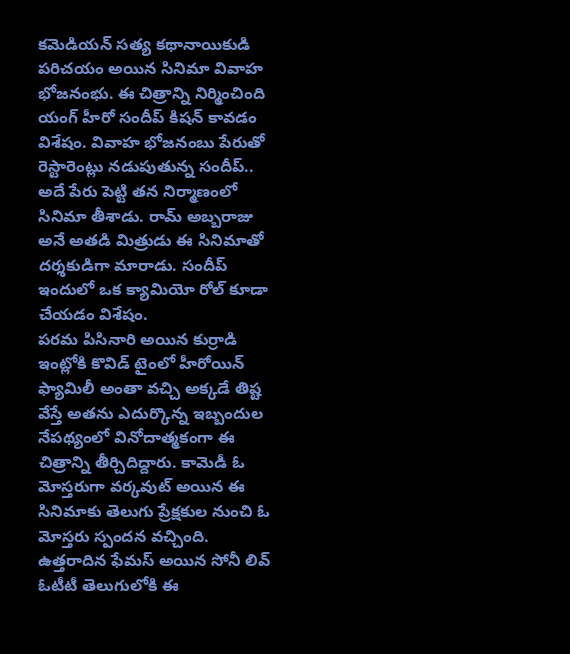కమెడియన్ సత్య కథానాయికుడి పరిచయం అయిన సినిమా వివాహ భోజనంభు. ఈ చిత్రాన్ని నిర్మించింది యంగ్ హీరో సందీప్ కిషన్ కావడం విశేషం. వివాహ భోజనంబు పేరుతో రెస్టారెంట్లు నడుపుతున్న సందీప్.. అదే పేరు పెట్టి తన నిర్మాణంలో సినిమా తీశాడు. రామ్ అబ్బరాజు అనే అతడి మిత్రుడు ఈ సినిమాతో దర్శకుడిగా మారాడు. సందీప్ ఇందులో ఒక క్యామియో రోల్ కూడా చేయడం విశేషం.
పరమ పిసినారి అయిన కుర్రాడి ఇంట్లోకి కొవిడ్ టైంలో హీరోయిన్ ఫ్యామిలీ అంతా వచ్చి అక్కడే తిష్ట వేస్తే అతను ఎదుర్కొన్న ఇబ్బందుల నేపథ్యంలో వినోదాత్మకంగా ఈ చిత్రాన్ని తీర్చిదిద్దారు. కామెడీ ఓ మోస్తరుగా వర్కవుట్ అయిన ఈ సినిమాకు తెలుగు ప్రేక్షకుల నుంచి ఓ మోస్తరు స్పందన వచ్చింది.
ఉత్తరాదిన ఫేమస్ అయిన సోనీ లివ్ ఓటీటీ తెలుగులోకి ఈ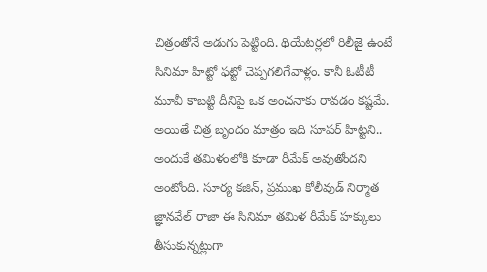చిత్రంతోనే అడుగు పెట్టింది. థియేటర్లలో రిలీజై ఉంటే సినిమా హిట్టో ఫట్టో చెప్పగలిగేవాళ్లం. కానీ ఓటీటీ మూవీ కాబట్టి దీనిపై ఒక అంచనాకు రావడం కష్టమే. అయితే చిత్ర బృందం మాత్రం ఇది సూపర్ హిట్టని.. అందుకే తమిళంలోకి కూడా రీమేక్ అవుతోందని అంటోంది. సూర్య కజిన్, ప్రముఖ కోలీవుడ్ నిర్మాత జ్ఞానవేల్ రాజా ఈ సినిమా తమిళ రీమేక్ హక్కులు తీసుకున్నట్లుగా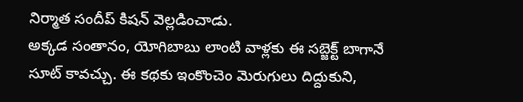నిర్మాత సందీప్ కిషన్ వెల్లడించాడు.
అక్కడ సంతానం, యోగిబాబు లాంటి వాళ్లకు ఈ సబ్జెక్ట్ బాగానే సూట్ కావచ్చు. ఈ కథకు ఇంకొంచెం మెరుగులు దిద్దుకుని,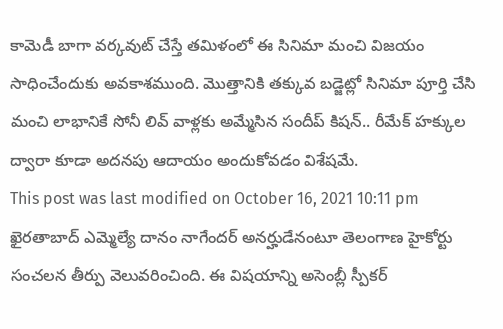కామెడీ బాగా వర్కవుట్ చేస్తే తమిళంలో ఈ సినిమా మంచి విజయం సాధించేందుకు అవకాశముంది. మొత్తానికి తక్కువ బడ్జెట్లో సినిమా పూర్తి చేసి మంచి లాభానికే సోనీ లివ్ వాళ్లకు అమ్మేసిన సందీప్ కిషన్.. రీమేక్ హక్కుల ద్వారా కూడా అదనపు ఆదాయం అందుకోవడం విశేషమే.
This post was last modified on October 16, 2021 10:11 pm
ఖైరతాబాద్ ఎమ్మెల్యే దానం నాగేందర్ అనర్హుడేనంటూ తెలంగాణ హైకోర్టు సంచలన తీర్పు వెలువరించింది. ఈ విషయాన్ని అసెంబ్లీ స్పీకర్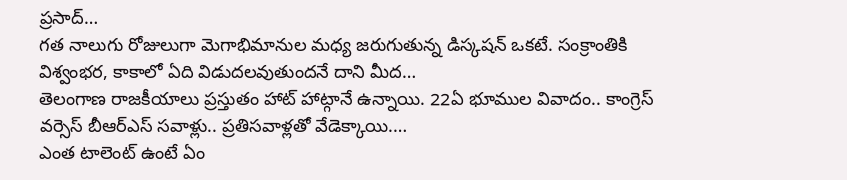ప్రసాద్…
గత నాలుగు రోజులుగా మెగాభిమానుల మధ్య జరుగుతున్న డిస్కషన్ ఒకటే. సంక్రాంతికి విశ్వంభర, కాకాలో ఏది విడుదలవుతుందనే దాని మీద…
తెలంగాణ రాజకీయాలు ప్రస్తుతం హాట్ హాట్గానే ఉన్నాయి. 22ఏ భూముల వివాదం.. కాంగ్రెస్ వర్సెస్ బీఆర్ఎస్ సవాళ్లు.. ప్రతిసవాళ్లతో వేడెక్కాయి.…
ఎంత టాలెంట్ ఉంటే ఏం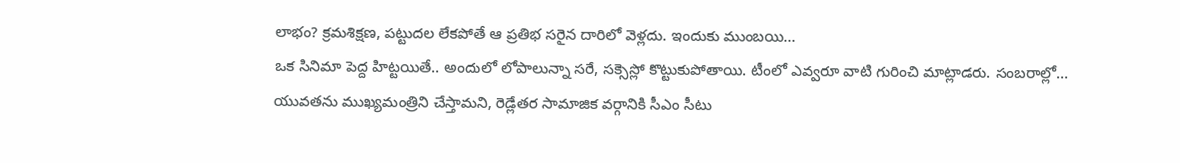లాభం? క్రమశిక్షణ, పట్టుదల లేకపోతే ఆ ప్రతిభ సరైన దారిలో వెళ్లదు. ఇందుకు ముంబయి…
ఒక సినిమా పెద్ద హిట్టయితే.. అందులో లోపాలున్నా సరే, సక్సెస్లో కొట్టుకుపోతాయి. టీంలో ఎవ్వరూ వాటి గురించి మాట్లాడరు. సంబరాల్లో…
యువతను ముఖ్యమంత్రిని చేస్తామని, రెడ్లేతర సామాజిక వర్గానికి సీఎం సీటు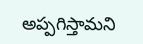అప్పగిస్తామని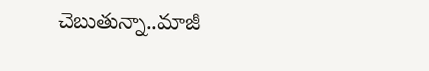చెబుతున్నా..మాజీ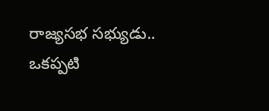రాజ్యసభ సభ్యుడు.. ఒకప్పటి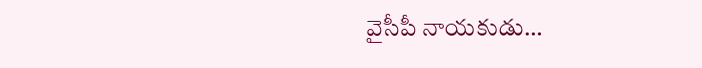వైసీపీ నాయకుడు…